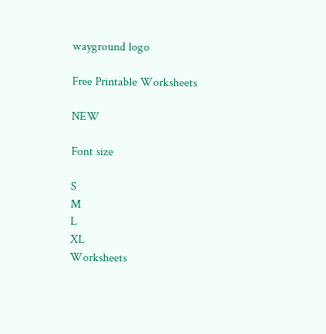wayground logo

Free Printable Worksheets

NEW

Font size

S
M
L
XL
Worksheets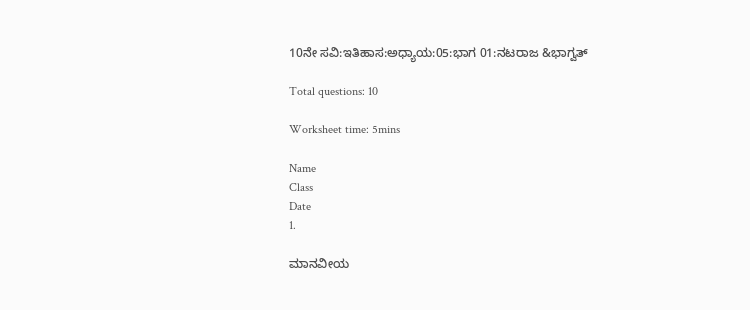10ನೇ ಸವಿ:ಇತಿಹಾಸ:ಅಧ್ಯಾಯ:05:ಭಾಗ 01:ನಟರಾಜ &ಭಾಗ್ವತ್

Total questions: 10

Worksheet time: 5mins

Name
Class
Date
1.

ಮಾನವೀಯ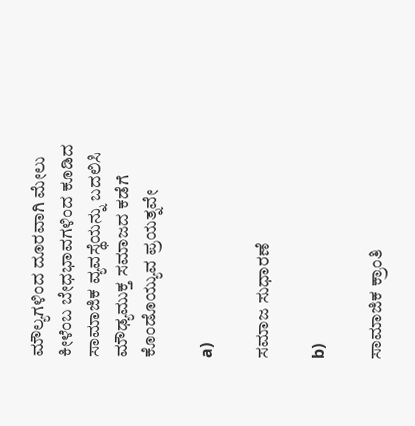ಮೌಲ್ಯಗಳಿಂದ ದೂರವಾಗಿ ಮೇಲು ಕೀಳೆಂಬ ಬೇಧಭಾವಗಳಿಂದ ಕೂಡಿದ ಸಾಮಾಜಿಕ ವ್ಯವಸ್ಥೆಯನ್ನು ಬದಲಿಸಿ ಮೌಢ್ಯಮುಕ್ತ ಸಮಾಜದ ಕಡೆಗೆ ಕೊಂಡೊಯ್ಯುವ ಪ್ರಯತ್ನವೇ

a)

ಸಮಾಜ ಸುಧಾರಣೆ

b)

ಸಾಮಾಜಿಕ ಕ್ರಾಂತಿ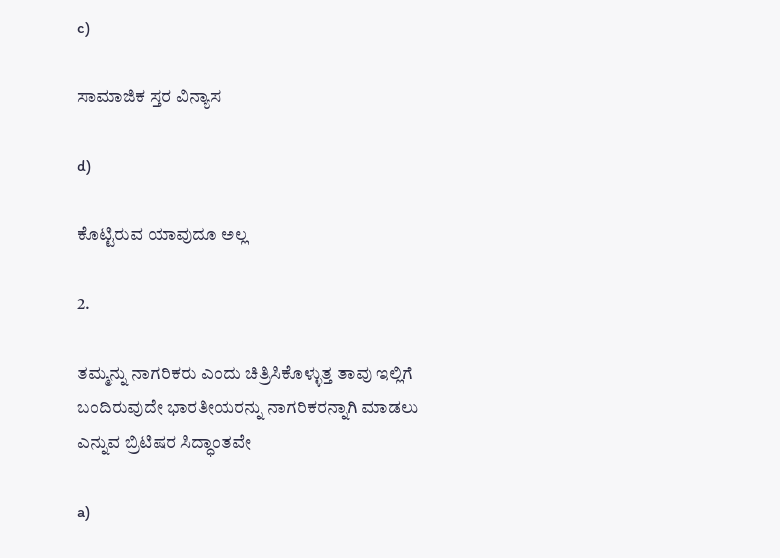c)

ಸಾಮಾಜಿಕ ಸ್ತರ ವಿನ್ಯಾಸ

d)

ಕೊಟ್ಟಿರುವ ಯಾವುದೂ ಅಲ್ಲ

2.

ತಮ್ಮನ್ನು ನಾಗರಿಕರು ಎಂದು ಚಿತ್ರಿಸಿಕೊಳ್ಳುತ್ತ ತಾವು ಇಲ್ಲಿಗೆ ಬಂದಿರುವುದೇ ಭಾರತೀಯರನ್ನು ನಾಗರಿಕರನ್ನಾಗಿ ಮಾಡಲು ಎನ್ನುವ ಬ್ರಿಟಿಷರ ಸಿದ್ಧಾಂತವೇ

a)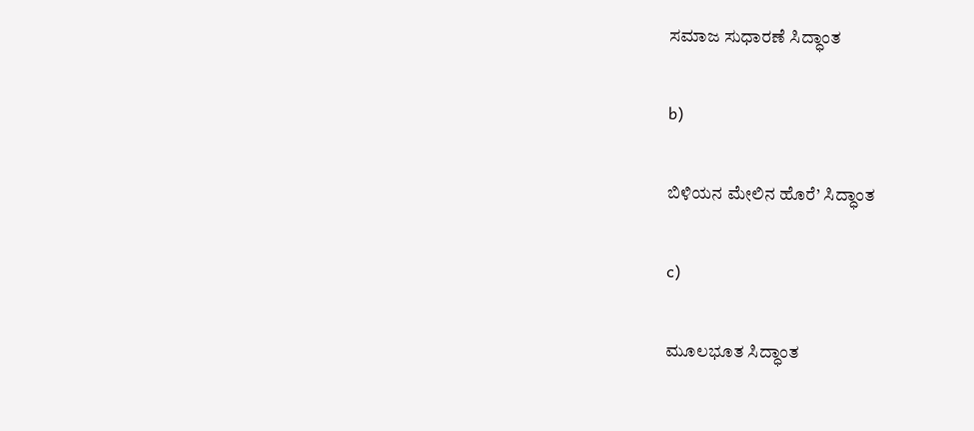ಸಮಾಜ ಸುಧಾರಣೆ ಸಿದ್ಧಾಂತ

b)

ಬಿಳಿಯನ ಮೇಲಿನ ಹೊರೆ’ ಸಿದ್ಧಾಂತ

c)

ಮೂಲಭೂತ ಸಿದ್ಧಾಂತ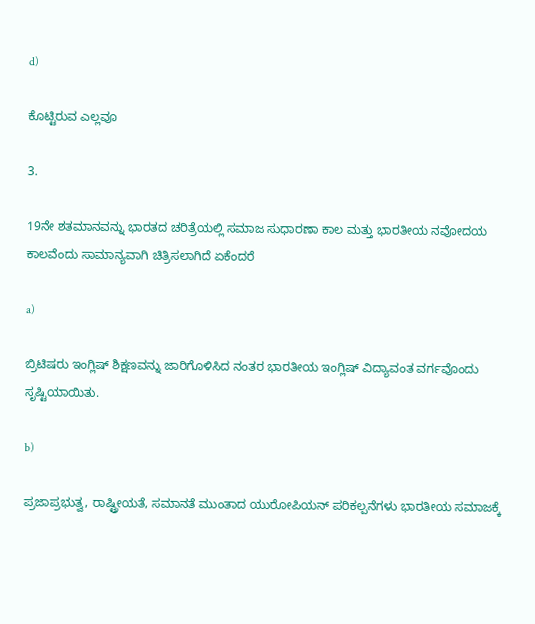d)

ಕೊಟ್ಟಿರುವ ಎಲ್ಲವೂ

3.

19ನೇ ಶತಮಾನವನ್ನು ಭಾರತದ ಚರಿತ್ರೆಯಲ್ಲಿ ಸಮಾಜ ಸುಧಾರಣಾ ಕಾಲ ಮತ್ತು ಭಾರತೀಯ ನವೋದಯ ಕಾಲವೆಂದು ಸಾಮಾನ್ಯವಾಗಿ ಚಿತ್ರಿಸಲಾಗಿದೆ ಏಕೆಂದರೆ

a)

ಬ್ರಿಟಿಷರು ಇಂಗ್ಲಿಷ್ ಶಿಕ್ಷಣವನ್ನು ಜಾರಿಗೊಳಿಸಿದ ನಂತರ ಭಾರತೀಯ ಇಂಗ್ಲಿಷ್ ವಿದ್ಯಾವಂತ ವರ್ಗವೊಂದು ಸೃಷ್ಟಿಯಾಯಿತು.

b)

ಪ್ರಜಾಪ್ರಭುತ್ವ, ರಾಷ್ಟ್ರೀಯತೆ, ಸಮಾನತೆ ಮುಂತಾದ ಯುರೋಪಿಯನ್ ಪರಿಕಲ್ಪನೆಗಳು ಭಾರತೀಯ ಸಮಾಜಕ್ಕೆ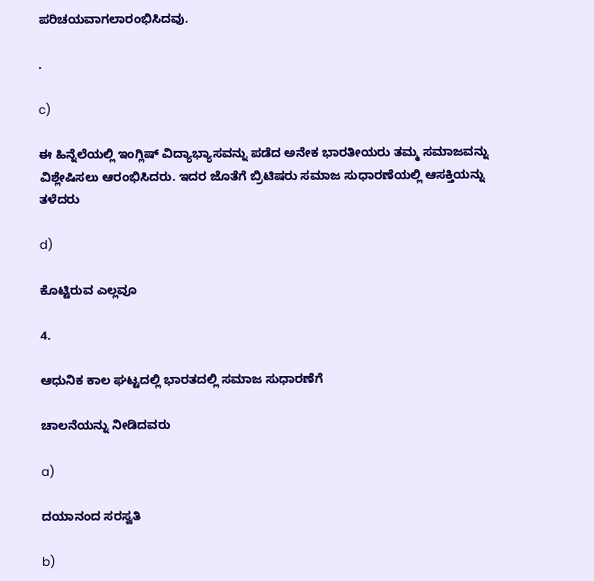ಪರಿಚಯವಾಗಲಾರಂಭಿಸಿದವು.

.

c)

ಈ ಹಿನ್ನೆಲೆಯಲ್ಲಿ ಇಂಗ್ಲಿಷ್ ವಿದ್ಯಾಭ್ಯಾಸವನ್ನು ಪಡೆದ ಅನೇಕ ಭಾರತೀಯರು ತಮ್ಮ ಸಮಾಜವನ್ನು ವಿಶ್ಲೇಷಿಸಲು ಆರಂಭಿಸಿದರು. ಇದರ ಜೊತೆಗೆ ಬ್ರಿಟಿಷರು ಸಮಾಜ ಸುಧಾರಣೆಯಲ್ಲಿ ಆಸಕ್ತಿಯನ್ನು ತಳೆದರು

d)

ಕೊಟ್ಟಿರುವ ಎಲ್ಲವೂ

4.

ಆಧುನಿಕ ಕಾಲ ಘಟ್ಟದಲ್ಲಿ ಭಾರತದಲ್ಲಿ ಸಮಾಜ ಸುಧಾರಣೆಗೆ

ಚಾಲನೆಯನ್ನು ನೀಡಿದವರು

a)

ದಯಾನಂದ ಸರಸ್ವತಿ

b)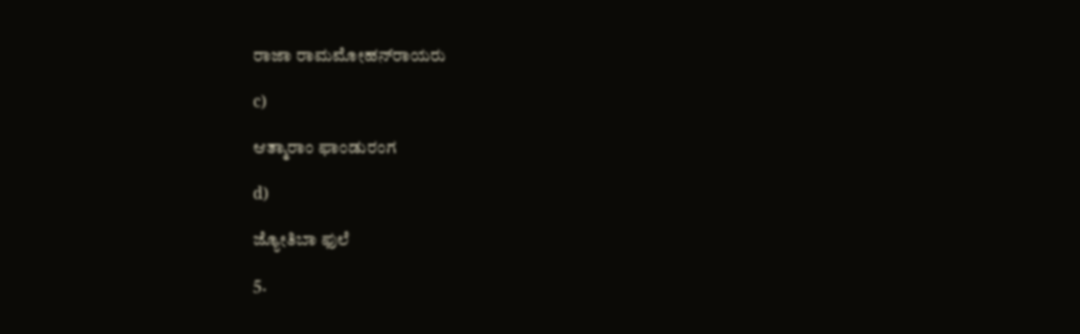ರಾಜಾ ರಾಮಮೋಹನ್‍ರಾಯರು

c)

ಆತ್ಮಾರಾಂ ಫಾಂಡುರಂಗ

d)

ಜ್ಯೋತಿಬಾ ಫುಲೆ

5.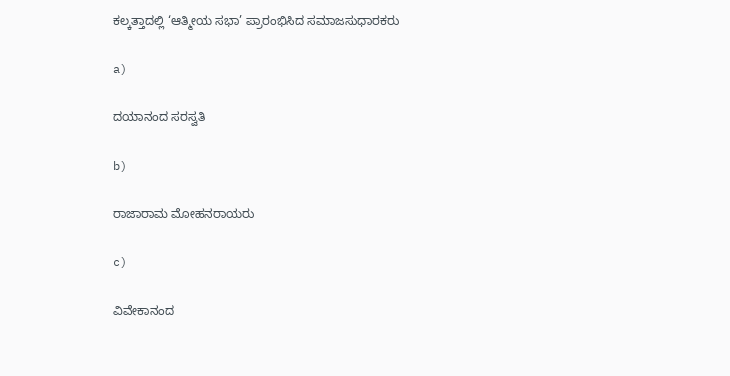ಕಲ್ಕತ್ತಾದಲ್ಲಿ ‘ಆತ್ಮೀಯ ಸಭಾ’ ಪ್ರಾರಂಭಿಸಿದ ಸಮಾಜಸುಧಾರಕರು

a)

ದಯಾನಂದ ಸರಸ್ವತಿ

b)

ರಾಜಾರಾಮ ಮೋಹನರಾಯರು

c)

ವಿವೇಕಾನಂದ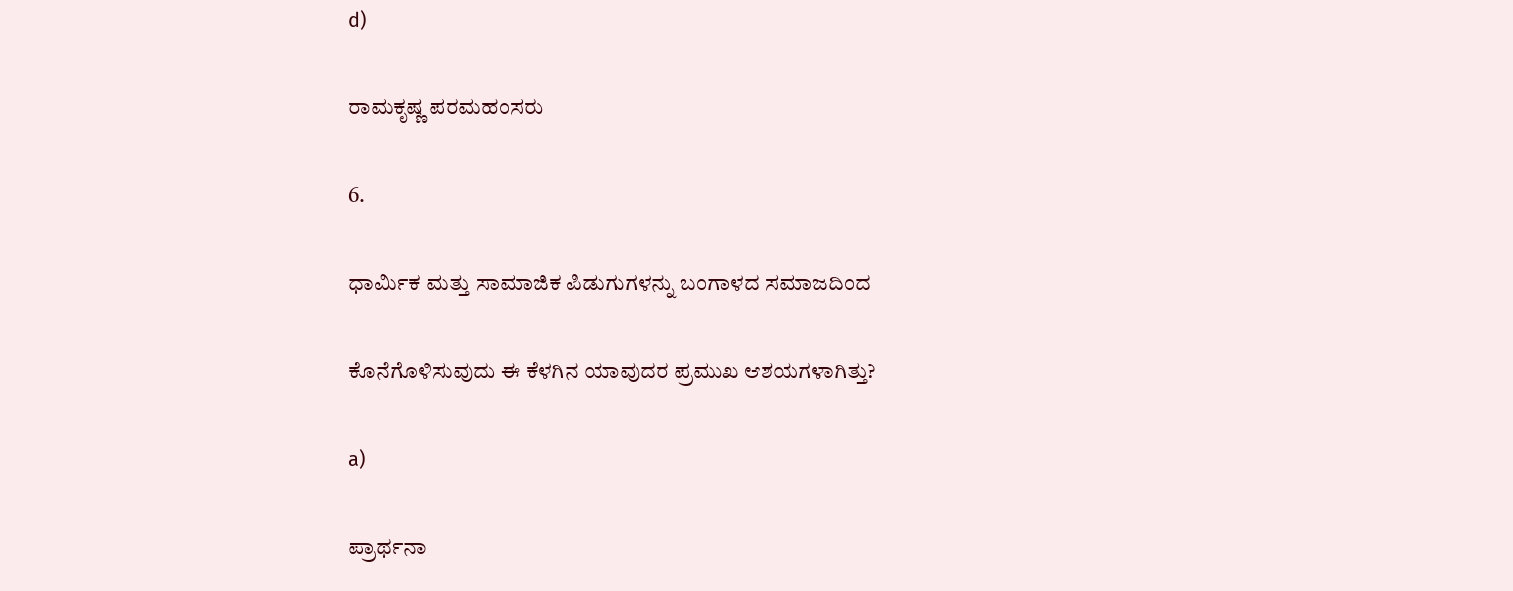d)

ರಾಮಕೃಷ್ಣ ಪರಮಹಂಸರು

6.

ಧಾರ್ಮಿಕ ಮತ್ತು ಸಾಮಾಜಿಕ ಪಿಡುಗುಗಳನ್ನು ಬಂಗಾಳದ ಸಮಾಜದಿಂದ

ಕೊನೆಗೊಳಿಸುವುದು ಈ ಕೆಳಗಿನ ಯಾವುದರ ಪ್ರಮುಖ ಆಶಯಗಳಾಗಿತ್ತು?

a)

ಪ್ರಾರ್ಥನಾ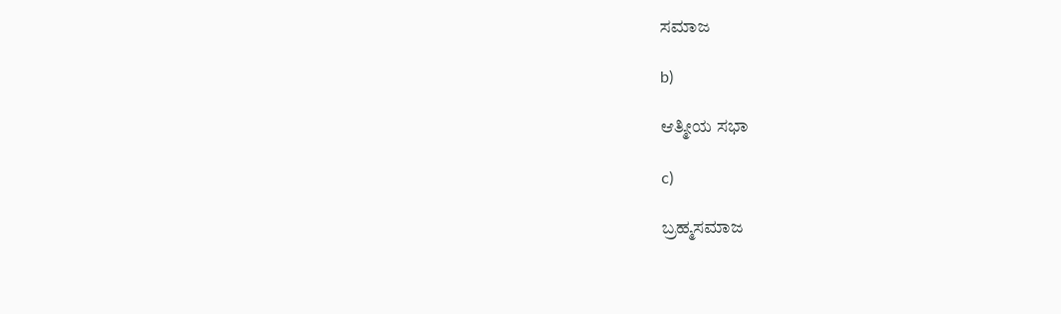ಸಮಾಜ

b)

ಆತ್ಮೀಯ ಸಭಾ

c)

ಬ್ರಹ್ಮಸಮಾಜ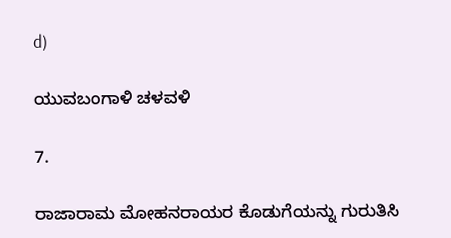d)

ಯುವಬಂಗಾಳಿ ಚಳವಳಿ

7.

ರಾಜಾರಾಮ ಮೋಹನರಾಯರ ಕೊಡುಗೆಯನ್ನು ಗುರುತಿಸಿ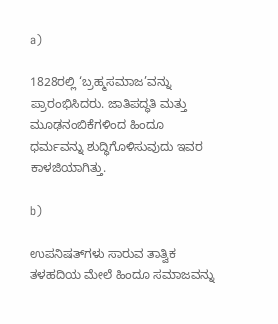a)

1828ರಲ್ಲಿ ‘ಬ್ರಹ್ಮಸಮಾಜ’ವನ್ನು ಪ್ರಾರಂಭಿಸಿದರು. ಜಾತಿಪದ್ಧತಿ ಮತ್ತು ಮೂಢನಂಬಿಕೆಗಳಿಂದ ಹಿಂದೂ ಧರ್ಮವನ್ನು ಶುದ್ಧಿಗೊಳಿಸುವುದು ಇವರ ಕಾಳಜಿಯಾಗಿತ್ತು.

b)

ಉಪನಿಷತ್‍ಗಳು ಸಾರುವ ತಾತ್ವಿಕ ತಳಹದಿಯ ಮೇಲೆ ಹಿಂದೂ ಸಮಾಜವನ್ನು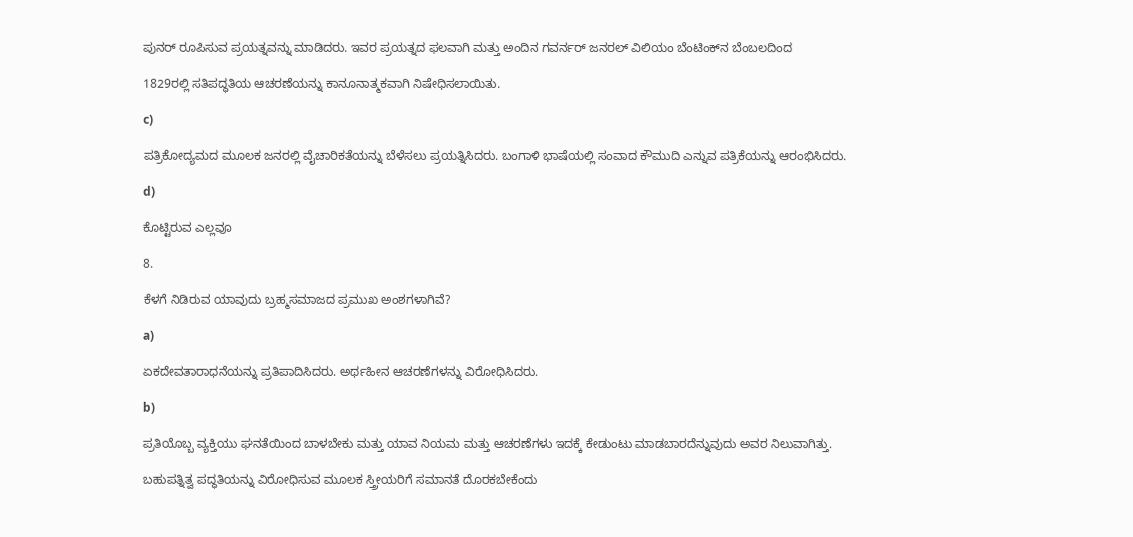ಪುನರ್ ರೂಪಿಸುವ ಪ್ರಯತ್ನವನ್ನು ಮಾಡಿದರು. ಇವರ ಪ್ರಯತ್ನದ ಫಲವಾಗಿ ಮತ್ತು ಅಂದಿನ ಗವರ್ನರ್ ಜನರಲ್ ವಿಲಿಯಂ ಬೆಂಟಿಂಕ್‍ನ ಬೆಂಬಲದಿಂದ

1829ರಲ್ಲಿ ಸತಿಪದ್ಧತಿಯ ಆಚರಣೆಯನ್ನು ಕಾನೂನಾತ್ಮಕವಾಗಿ ನಿಷೇಧಿಸಲಾಯಿತು.

c)

ಪತ್ರಿಕೋದ್ಯಮದ ಮೂಲಕ ಜನರಲ್ಲಿ ವೈಚಾರಿಕತೆಯನ್ನು ಬೆಳೆಸಲು ಪ್ರಯತ್ನಿಸಿದರು. ಬಂಗಾಳಿ ಭಾಷೆಯಲ್ಲಿ ಸಂವಾದ ಕೌಮುದಿ ಎನ್ನುವ ಪತ್ರಿಕೆಯನ್ನು ಆರಂಭಿಸಿದರು.

d)

ಕೊಟ್ಟಿರುವ ಎಲ್ಲವೂ

8.

ಕೆಳಗೆ ನಿಡಿರುವ ಯಾವುದು ಬ್ರಹ್ಮಸಮಾಜದ ಪ್ರಮುಖ ಅಂಶಗಳಾಗಿವೆ?

a)

ಏಕದೇವತಾರಾಧನೆಯನ್ನು ಪ್ರತಿಪಾದಿಸಿದರು. ಅರ್ಥಹೀನ ಆಚರಣೆಗಳನ್ನು ವಿರೋಧಿಸಿದರು.

b)

ಪ್ರತಿಯೊಬ್ಬ ವ್ಯಕ್ತಿಯು ಘನತೆಯಿಂದ ಬಾಳಬೇಕು ಮತ್ತು ಯಾವ ನಿಯಮ ಮತ್ತು ಆಚರಣೆಗಳು ಇದಕ್ಕೆ ಕೇಡುಂಟು ಮಾಡಬಾರದೆನ್ನುವುದು ಅವರ ನಿಲುವಾಗಿತ್ತು.

ಬಹುಪತ್ನಿತ್ವ ಪದ್ಧತಿಯನ್ನು ವಿರೋಧಿಸುವ ಮೂಲಕ ಸ್ತ್ರೀಯರಿಗೆ ಸಮಾನತೆ ದೊರಕಬೇಕೆಂದು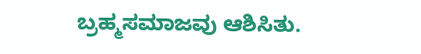ಬ್ರಹ್ಮಸಮಾಜವು ಆಶಿಸಿತು.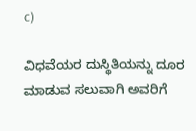c)

ವಿಧವೆಯರ ದುಸ್ಥಿತಿಯನ್ನು ದೂರ ಮಾಡುವ ಸಲುವಾಗಿ ಅವರಿಗೆ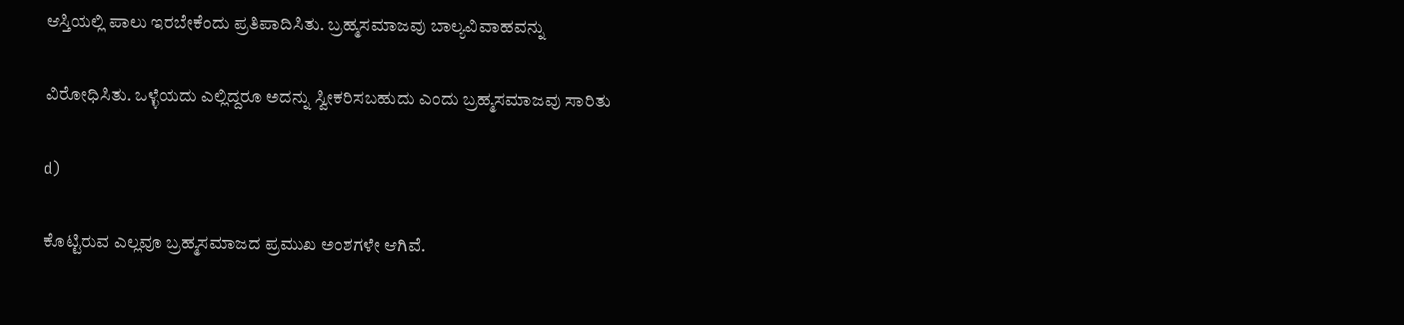ಆಸ್ತಿಯಲ್ಲಿ ಪಾಲು ಇರಬೇಕೆಂದು ಪ್ರತಿಪಾದಿಸಿತು. ಬ್ರಹ್ಮಸಮಾಜವು ಬಾಲ್ಯವಿವಾಹವನ್ನು

ವಿರೋಧಿಸಿತು. ಒಳ್ಳೆಯದು ಎಲ್ಲಿದ್ದರೂ ಅದನ್ನು ಸ್ವೀಕರಿಸಬಹುದು ಎಂದು ಬ್ರಹ್ಮಸಮಾಜವು ಸಾರಿತು

d)

ಕೊಟ್ಟಿರುವ ಎಲ್ಲವೂ ಬ್ರಹ್ಮಸಮಾಜದ ಪ್ರಮುಖ ಅಂಶಗಳೇ ಆಗಿವೆ.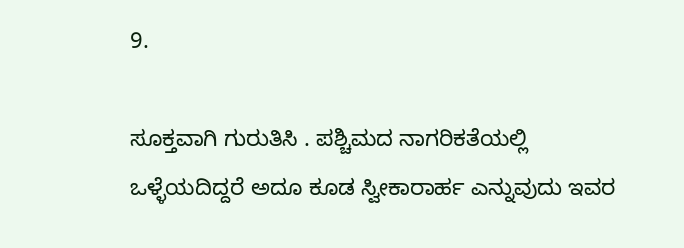9.

ಸೂಕ್ತವಾಗಿ ಗುರುತಿಸಿ . ಪಶ್ಚಿಮದ ನಾಗರಿಕತೆಯಲ್ಲಿ ಒಳ್ಳೆಯದಿದ್ದರೆ ಅದೂ ಕೂಡ ಸ್ವೀಕಾರಾರ್ಹ ಎನ್ನುವುದು ಇವರ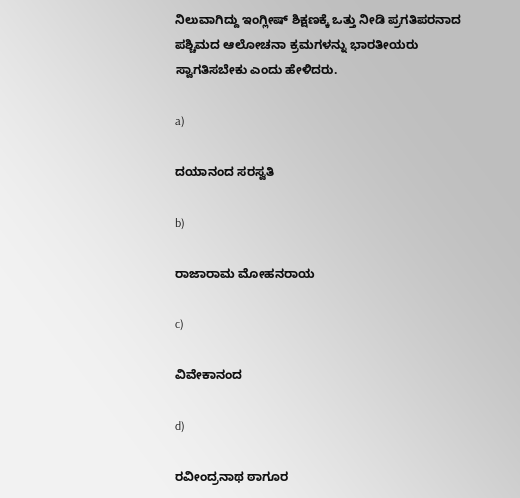ನಿಲುವಾಗಿದ್ದು ಇಂಗ್ಲೀಷ್ ಶಿಕ್ಷಣಕ್ಕೆ ಒತ್ತು ನೀಡಿ ಪ್ರಗತಿಪರನಾದ ಪಶ್ಚಿಮದ ಆಲೋಚನಾ ಕ್ರಮಗಳನ್ನು ಭಾರತೀಯರು ಸ್ವಾಗತಿಸಬೇಕು ಎಂದು ಹೇಳಿದರು.

a)

ದಯಾನಂದ ಸರಸ್ವತಿ

b)

ರಾಜಾರಾಮ ಮೋಹನರಾಯ

c)

ವಿವೇಕಾನಂದ

d)

ರವೀಂದ್ರನಾಥ ಠಾಗೂರ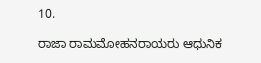10.

ರಾಜಾ ರಾಮಮೋಹನರಾಯರು ಆಧುನಿಕ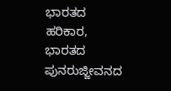ಭಾರತದ ಹರಿಕಾರ, ಭಾರತದ ಪುನರುಜ್ಜೀವನದ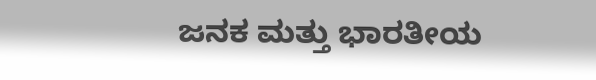ಜನಕ ಮತ್ತು ಭಾರತೀಯ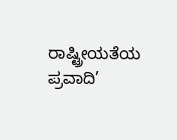ರಾಷ್ಟ್ರೀಯತೆಯ ಪ್ರವಾದಿ’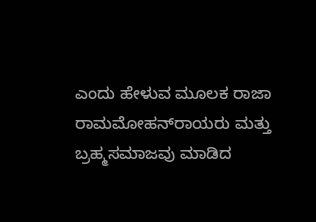ಎಂದು ಹೇಳುವ ಮೂಲಕ ರಾಜಾ ರಾಮಮೋಹನ್‍ರಾಯರು ಮತ್ತು ಬ್ರಹ್ಮಸಮಾಜವು ಮಾಡಿದ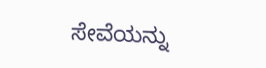ಸೇವೆಯನ್ನು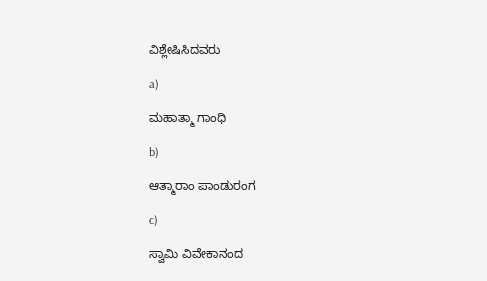ವಿಶ್ಲೇಷಿಸಿದವರು

a)

ಮಹಾತ್ಮಾ ಗಾಂಧಿ

b)

ಆತ್ಮಾರಾಂ ಪಾಂಡುರಂಗ

c)

ಸ್ವಾಮಿ ವಿವೇಕಾನಂದ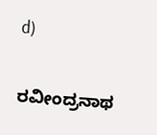d)

ರವೀಂದ್ರನಾಥ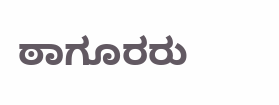ಠಾಗೂರರು